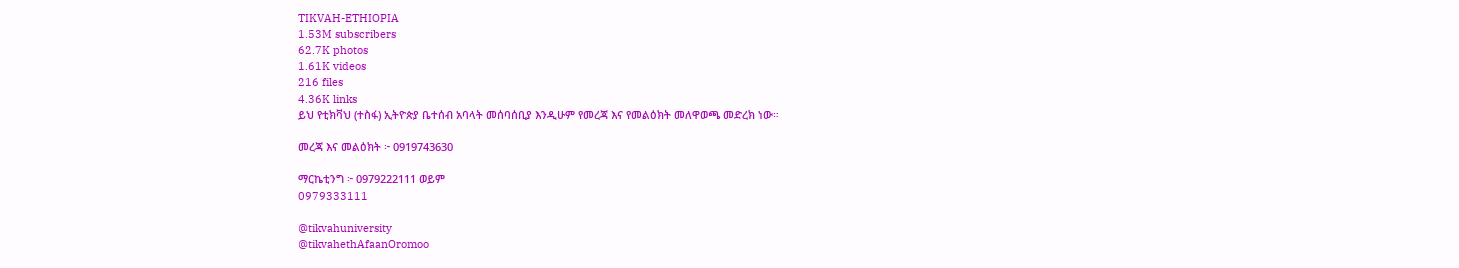TIKVAH-ETHIOPIA
1.53M subscribers
62.7K photos
1.61K videos
216 files
4.36K links
ይህ የቲክቫህ (ተስፋ) ኢትዮጵያ ቤተሰብ አባላት መሰባሰቢያ እንዲሁም የመረጃ እና የመልዕክት መለዋወጫ መድረክ ነው።

መረጃ እና መልዕክት ፦ 0919743630

ማርኬቲንግ ፦ 0979222111 ወይም
0979333111

@tikvahuniversity
@tikvahethAfaanOromoo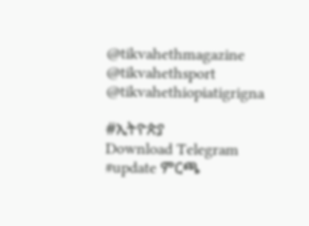@tikvahethmagazine
@tikvahethsport
@tikvahethiopiatigrigna

#ኢትዮጵያ
Download Telegram
#update ምርጫ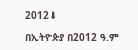2012⬇

በኢትዮጵያ በ2012 ዓ.ም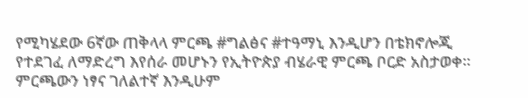የሚካሄደው 6ኛው ጠቅላላ ምርጫ #ግልፅና #ተዓማኒ እንዲሆን በቴክኖሎጂ የተደገፈ ለማድረግ እየሰራ መሆኑን የኢትዮጵያ ብሄራዊ ምርጫ ቦርድ አስታወቀ። ምርጫውን ነፃና ገለልተኛ እንዲሁም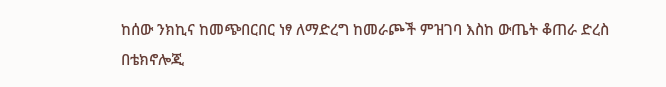ከሰው ንክኪና ከመጭበርበር ነፃ ለማድረግ ከመራጮች ምዝገባ እስከ ውጤት ቆጠራ ድረስ በቴክኖሎጂ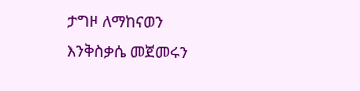ታግዞ ለማከናወን እንቅስቃሴ መጀመሩን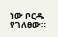ነው ቦርዱ የገለፀው።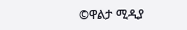©ዋልታ ሚዲያ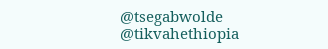@tsegabwolde @tikvahethiopia